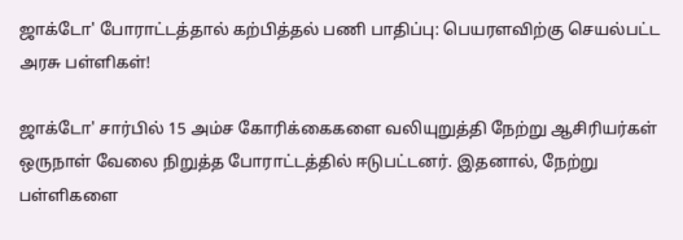ஜாக்டோ' போராட்டத்தால் கற்பித்தல் பணி பாதிப்பு: பெயரளவிற்கு செயல்பட்ட அரசு பள்ளிகள்!

ஜாக்டோ' சார்பில் 15 அம்ச கோரிக்கைகளை வலியுறுத்தி நேற்று ஆசிரியர்கள் ஒருநாள் வேலை நிறுத்த போராட்டத்தில் ஈடுபட்டனர். இதனால், நேற்று பள்ளிகளை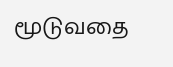மூடுவதை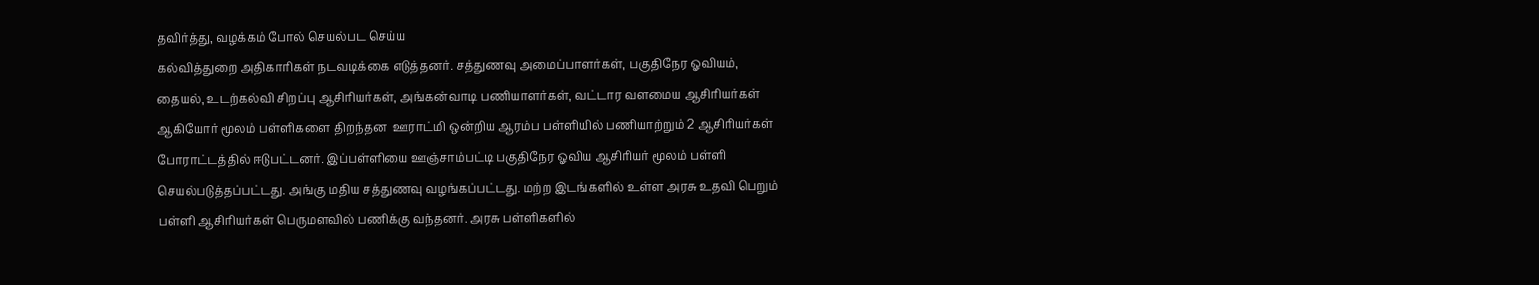தவிர்த்து, வழக்கம் போல் செயல்பட செய்ய
கல்வித்துறை அதிகாரிகள் நடவடிக்கை எடுத்தனர். சத்துணவு அமைப்பாளர்கள், பகுதிநேர ஓவியம், தையல், உடற்கல்வி சிறப்பு ஆசிரியர்கள், அங்கன்வாடி பணியாளர்கள், வட்டார வளமைய ஆசிரியர்கள் ஆகியோர் மூலம் பள்ளிகளை திறந்தன  ஊராட்மி ஒன்றிய ஆரம்ப பள்ளியில் பணியாற்றும் 2 ஆசிரியர்கள் போராட்டத்தில் ஈடுபட்டனர். இப்பள்ளியை ஊஞ்சாம்பட்டி பகுதிநேர ஓவிய ஆசிரியர் மூலம் பள்ளி செயல்படுத்தப்பட்டது. அங்கு மதிய சத்துணவு வழங்கப்பட்டது. மற்ற இடங்களில் உள்ள அரசு உதவி பெறும் பள்ளி ஆசிரியர்கள் பெருமளவில் பணிக்கு வந்தனர். அரசு பள்ளிகளில்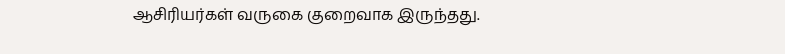ஆசிரியர்கள் வருகை குறைவாக இருந்தது.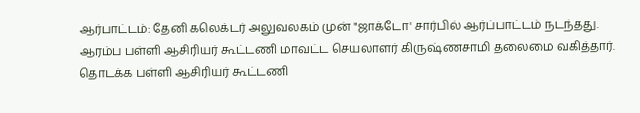ஆர்பாட்டம்: தேனி கலெக்டர் அலுவலகம் முன் "ஜாக்டோ' சார்பில் ஆர்ப்பாட்டம் நடந்தது. ஆரம்ப பள்ளி ஆசிரியர் கூட்டணி மாவட்ட செயலாளர் கிருஷ்ணசாமி தலைமை வகித்தார். தொடக்க பள்ளி ஆசிரியர் கூட்டணி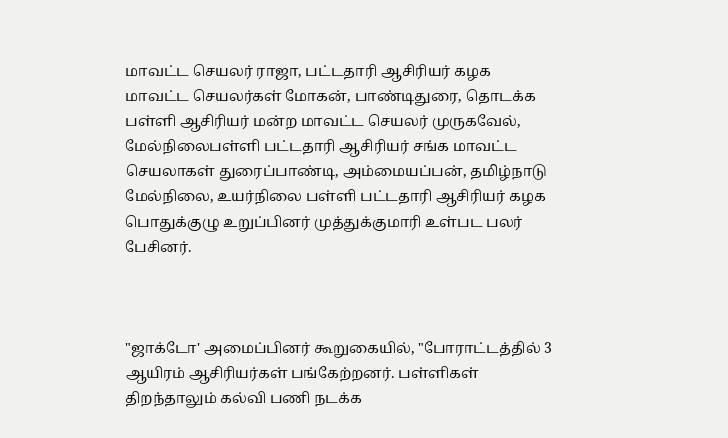மாவட்ட செயலர் ராஜா, பட்டதாரி ஆசிரியர் கழக மாவட்ட செயலர்கள் மோகன், பாண்டிதுரை, தொடக்க பள்ளி ஆசிரியர் மன்ற மாவட்ட செயலர் முருகவேல், மேல்நிலைபள்ளி பட்டதாரி ஆசிரியர் சங்க மாவட்ட செயலாகள் துரைப்பாண்டி, அம்மையப்பன், தமிழ்நாடு மேல்நிலை, உயர்நிலை பள்ளி பட்டதாரி ஆசிரியர் கழக பொதுக்குழு உறுப்பினர் முத்துக்குமாரி உள்பட பலர் பேசினர்.



"ஜாக்டோ' அமைப்பினர் கூறுகையில், "போராட்டத்தில் 3 ஆயிரம் ஆசிரியர்கள் பங்கேற்றனர். பள்ளிகள் திறந்தாலும் கல்வி பணி நடக்க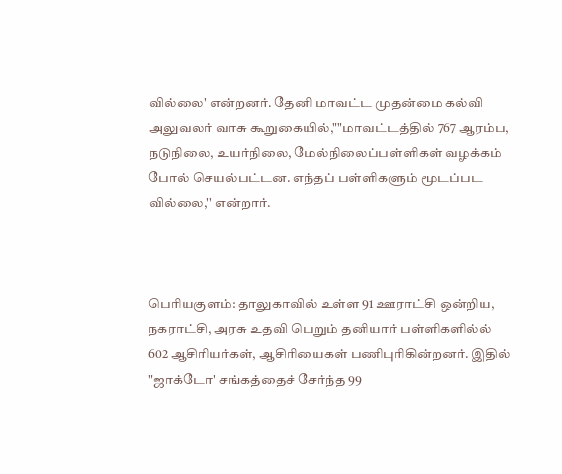வில்லை' என்றனர். தேனி மாவட்ட முதன்மை கல்வி அலுவலர் வாசு கூறுகையில்,""மாவட்டத்தில் 767 ஆரம்ப, நடுநிலை, உயர்நிலை, மேல்நிலைப்பள்ளிகள் வழக்கம் போல் செயல்பட்டன. எந்தப் பள்ளிகளும் மூடப்பட வில்லை,'' என்றார்.



பெரியகுளம்: தாலுகாவில் உள்ள 91 ஊராட்சி ஒன்றிய, நகராட்சி, அரசு உதவி பெறும் தனியார் பள்ளிகளில்ல் 602 ஆசிரியர்கள், ஆசிரியைகள் பணிபுரிகின்றனர். இதில் "ஜாக்டோ' சங்கத்தைச் சேர்ந்த 99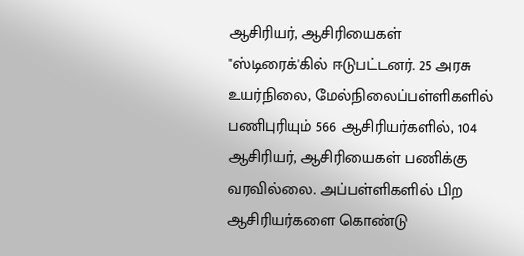ஆசிரியர், ஆசிரியைகள் "ஸ்டிரைக்'கில் ஈடுபட்டனர். 25 அரசு உயர்நிலை, மேல்நிலைப்பள்ளிகளில் பணிபுரியும் 566 ஆசிரியர்களில், 104 ஆசிரியர், ஆசிரியைகள் பணிக்கு வரவில்லை. அப்பள்ளிகளில் பிற ஆசிரியர்களை கொண்டு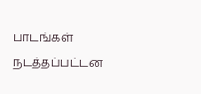பாடங்கள் நடத்தப்பட்டன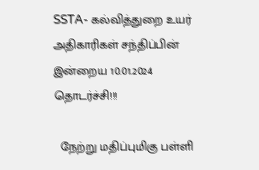SSTA- கல்வித்துறை உயர் அதிகாரிகள் சந்திப்பின் இன்றைய 10.01.2024 தொடர்ச்சி!!!

  நேற்று மதிப்புமிகு பள்ளி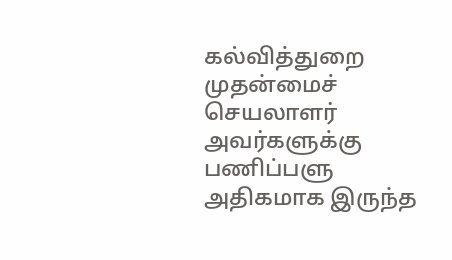கல்வித்துறை முதன்மைச் செயலாளர் அவர்களுக்கு பணிப்பளு அதிகமாக இருந்த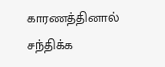காரணத்தினால் சந்திக்க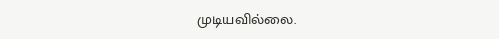முடியவில்லை.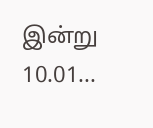இன்று 10.01...